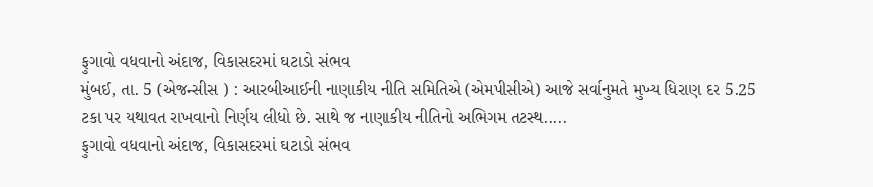ફુગાવો વધવાનો અંદાજ, વિકાસદરમાં ઘટાડો સંભવ
મુંબઈ, તા. 5 (એજન્સીસ ) : આરબીઆઈની નાણાકીય નીતિ સમિતિએ (એમપીસીએ) આજે સર્વાનુમતે મુખ્ય ધિરાણ દર 5.25 ટકા પર યથાવત રાખવાનો નિર્ણય લીધો છે. સાથે જ નાણાકીય નીતિનો અભિગમ તટસ્થ.....
ફુગાવો વધવાનો અંદાજ, વિકાસદરમાં ઘટાડો સંભવ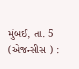મુંબઈ, તા. 5 (એજન્સીસ ) :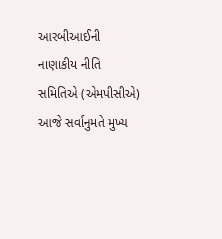આરબીઆઈની નાણાકીય નીતિ સમિતિએ (એમપીસીએ) આજે સર્વાનુમતે મુખ્ય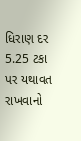ધિરાણ દર 5.25 ટકા પર યથાવત રાખવાનો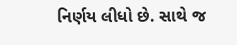નિર્ણય લીધો છે. સાથે જ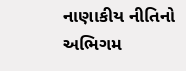નાણાકીય નીતિનો અભિગમ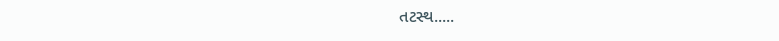તટસ્થ.....